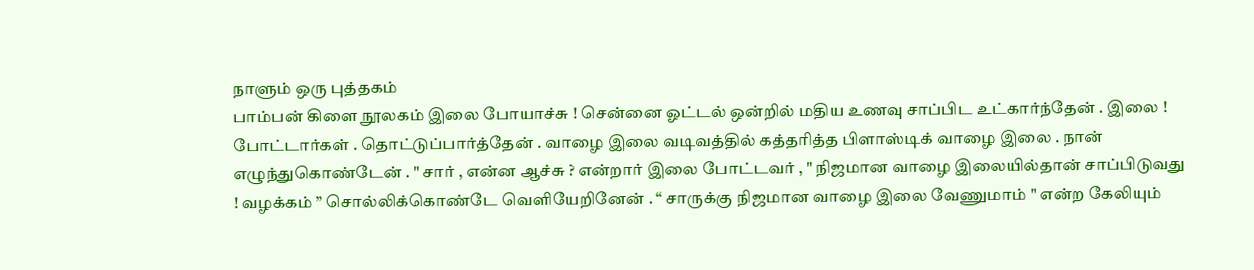நாளும் ஒரு புத்தகம்
பாம்பன் கிளை நூலகம் இலை போயாச்சு ! சென்னை ஓட்டல் ஒன்றில் மதிய உணவு சாப்பிட உட்கார்ந்தேன் . இலை ! போட்டார்கள் . தொட்டுப்பார்த்தேன் . வாழை இலை வடிவத்தில் கத்தரித்த பிளாஸ்டிக் வாழை இலை . நான் எழுந்துகொண்டேன் . " சார் , என்ன ஆச்சு ? என்றார் இலை போட்டவர் , " நிஜமான வாழை இலையில்தான் சாப்பிடுவது ! வழக்கம் ” சொல்லிக்கொண்டே வெளியேறினேன் . “ சாருக்கு நிஜமான வாழை இலை வேணுமாம் " என்ற கேலியும்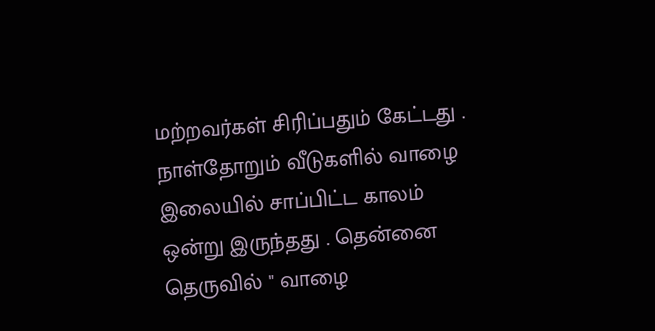மற்றவர்கள் சிரிப்பதும் கேட்டது . நாள்தோறும் வீடுகளில் வாழை இலையில் சாப்பிட்ட காலம் ஒன்று இருந்தது . தென்னை தெருவில் " வாழை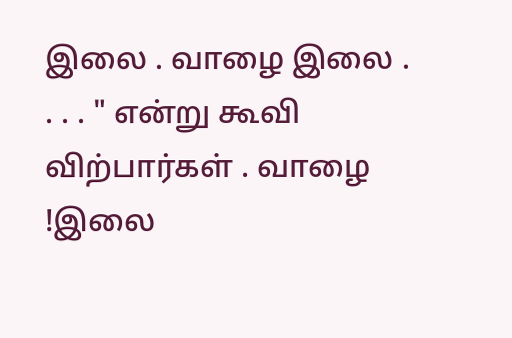இலை . வாழை இலை . . . . " என்று கூவி விற்பார்கள் . வாழை !இலை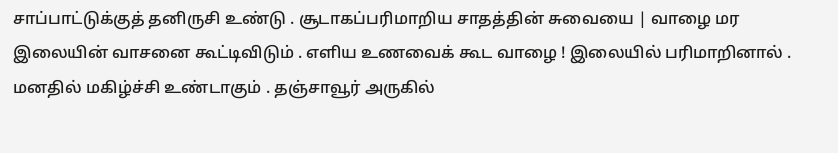சாப்பாட்டுக்குத் தனிருசி உண்டு . சூடாகப்பரிமாறிய சாதத்தின் சுவையை | வாழை மர இலையின் வாசனை கூட்டிவிடும் . எளிய உணவைக் கூட வாழை ! இலையில் பரிமாறினால் . மனதில் மகிழ்ச்சி உண்டாகும் . தஞ்சாவூர் அருகில்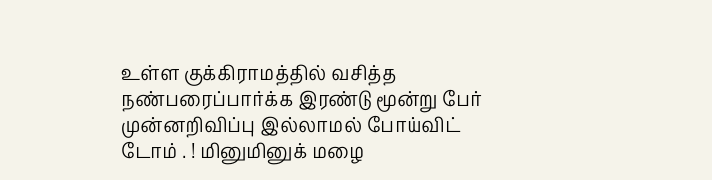உள்ள குக்கிராமத்தில் வசித்த நண்பரைப்பார்க்க இரண்டு மூன்று பேர் முன்னறிவிப்பு இல்லாமல் போய்விட் டோம் . ! மினுமினுக் மழை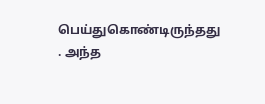பெய்துகொண்டிருந்தது . அந்த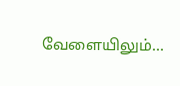வேளையிலும்...